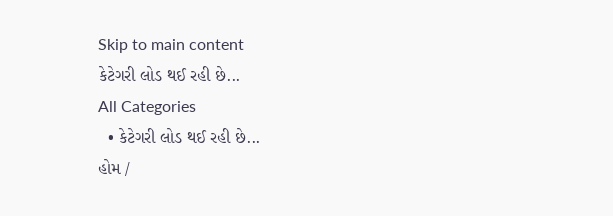Skip to main content
કેટેગરી લોડ થઈ રહી છે...
All Categories
  • કેટેગરી લોડ થઈ રહી છે...
હોમ /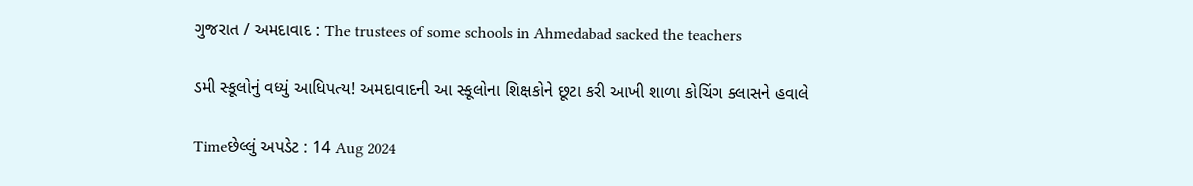ગુજરાત / અમદાવાદ : The trustees of some schools in Ahmedabad sacked the teachers

ડમી સ્કૂલોનું વધ્યું આધિપત્ય! અમદાવાદની આ સ્કૂલોના શિક્ષકોને છૂટા કરી આખી શાળા કોચિંગ ક્લાસને હવાલે

Timeછેલ્લું અપડેટ : 14 Aug 2024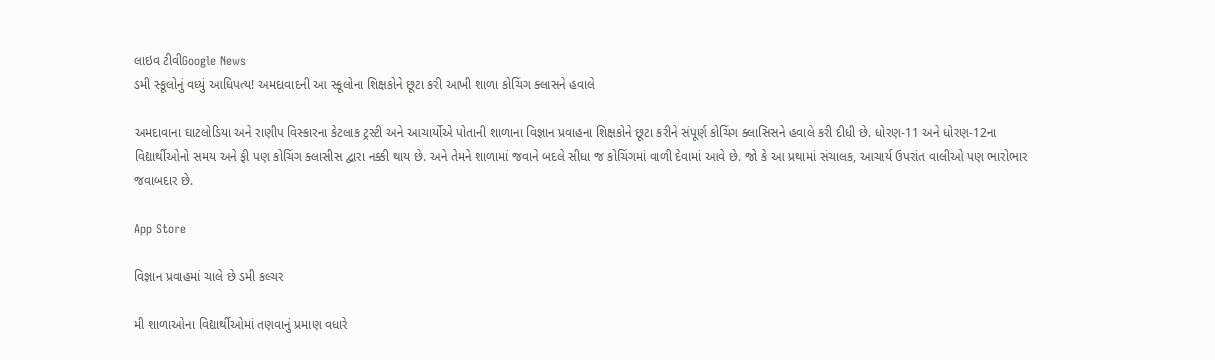લાઇવ ટીવીGoogle News
ડમી સ્કૂલોનું વધ્યું આધિપત્ય! અમદાવાદની આ સ્કૂલોના શિક્ષકોને છૂટા કરી આખી શાળા કોચિંગ ક્લાસને હવાલે

અમદાવાના ઘાટલોડિયા અને રાણીપ વિસ્કારના કેટલાક ટ્રસ્ટી અને આચાર્યોએ પોતાની શાળાના વિજ્ઞાન પ્રવાહના શિક્ષકોને છૂટા કરીને સંપૂર્ણ કોચિંગ ક્લાસિસને હવાલે કરી દીધી છે. ધોરણ-11 અને ધોરણ-12ના વિદ્યાર્થીઓનો સમય અને ફી પણ કોચિંગ ક્લાસીસ દ્વારા નક્કી થાય છે. અને તેમને શાળામાં જવાને બદલે સીધા જ કોચિંગમાં વાળી દેવામાં આવે છે. જો કે આ પ્રથામાં સંચાલક, આચાર્ય ઉપરાંત વાલીઓ પણ ભારોભાર જવાબદાર છે.

App Store

વિજ્ઞાન પ્રવાહમાં ચાલે છે ડમી કલ્ચર

મી શાળાઓના વિદ્યાર્થીઓમાં તણવાનું પ્રમાણ વધારે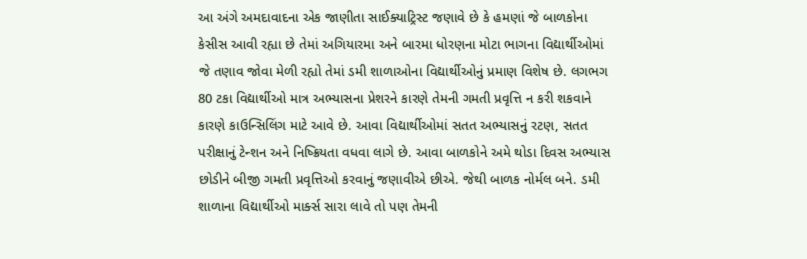આ અંગે અમદાવાદના એક જાણીતા સાઈક્યાટ્રિસ્ટ જણાવે છે કે હમણાં જે બાળકોના કેસીસ આવી રહ્યા છે તેમાં અગિયારમા અને બારમા ધોરણના મોટા ભાગના વિદ્યાર્થીઓમાં જે તણાવ જોવા મેળી રહ્યો તેમાં ડમી શાળાઓના વિદ્યાર્થીઓનું પ્રમાણ વિશેષ છે. લગભગ 80 ટકા વિદ્યાર્થીઓ માત્ર અભ્યાસના પ્રેશરને કારણે તેમની ગમતી પ્રવૃત્તિ ન કરી શકવાને કારણે કાઉન્સિલિંગ માટે આવે છે. આવા વિદ્યાર્થીઓમાં સતત અભ્યાસનું રટણ, સતત પરીક્ષાનું ટેન્શન અને નિષ્ક્રિયતા વધવા લાગે છે. આવા બાળકોને અમે થોડા દિવસ અભ્યાસ છોડીને બીજી ગમતી પ્રવૃત્તિઓ કરવાનું જણાવીએ છીએ. જેથી બાળક નોર્મલ બને. ડમી શાળાના વિદ્યાર્થીઓ માર્ક્સ સારા લાવે તો પણ તેમની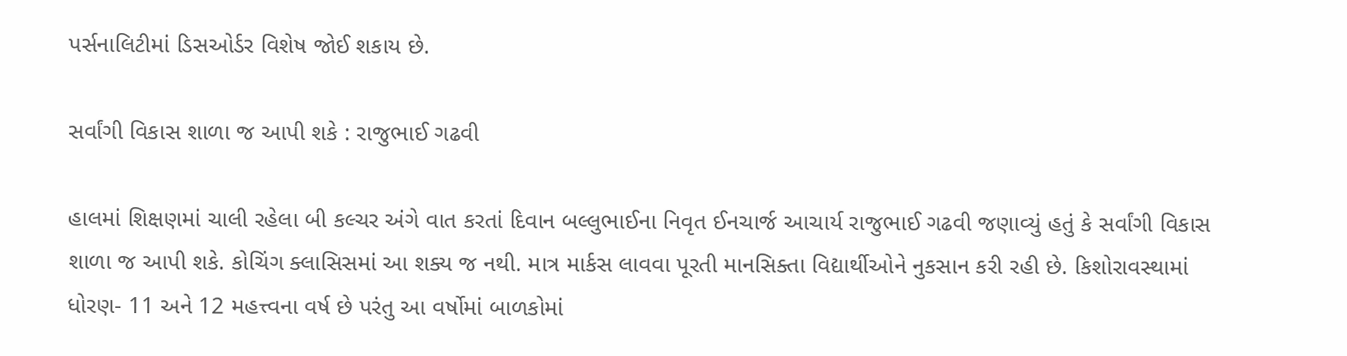પર્સનાલિટીમાં ડિસઓર્ડર વિશેષ જોઈ શકાય છે.

સર્વાંગી વિકાસ શાળા જ આપી શકે : રાજુભાઈ ગઢવી

હાલમાં શિક્ષણમાં ચાલી રહેલા બી કલ્ચર અંગે વાત કરતાં દિવાન બલ્લુભાઈના નિવૃત ઈનચાર્જ આચાર્ય રાજુભાઈ ગઢવી જણાવ્યું હતું કે સર્વાંગી વિકાસ શાળા જ આપી શકે. કોચિંગ ક્લાસિસમાં આ શક્ય જ નથી. માત્ર માર્કસ લાવવા પૂરતી માનસિક્તા વિદ્યાર્થીઓને નુકસાન કરી રહી છે. કિશોરાવસ્થામાં ધોરણ- 11 અને 12 મહત્ત્વના વર્ષ છે પરંતુ આ વર્ષોમાં બાળકોમાં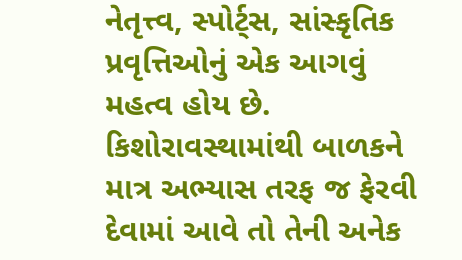નેતૃત્ત્વ, સ્પોર્ટ્સ, સાંસ્કૃતિક પ્રવૃત્તિઓનું એક આગવું મહત્વ હોય છે. કિશોરાવસ્થામાંથી બાળકને માત્ર અભ્યાસ તરફ જ ફેરવી દેવામાં આવે તો તેની અનેક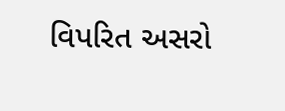વિપરિત અસરો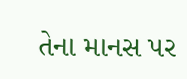તેના માનસ પર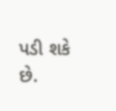પડી શકે છે.